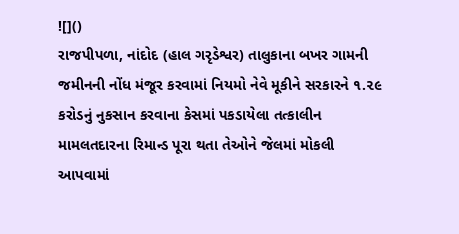![]()
રાજપીપળા, નાંદોદ (હાલ ગરૃડેશ્વર) તાલુકાના બખર ગામની જમીનની નોંધ મંજૂર કરવામાં નિયમો નેવે મૂકીને સરકારને ૧.૨૯ કરોડનું નુકસાન કરવાના કેસમાં પકડાયેલા તત્કાલીન મામલતદારના રિમાન્ડ પૂરા થતા તેઓને જેલમાં મોકલી આપવામાં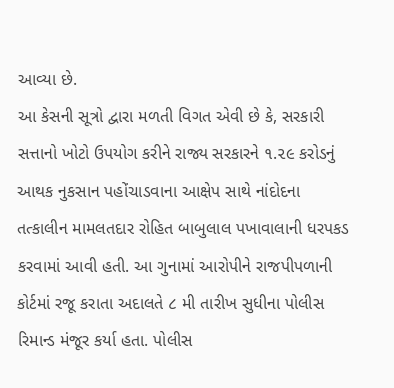આવ્યા છે.
આ કેસની સૂત્રો દ્વારા મળતી વિગત એવી છે કે, સરકારી સત્તાનો ખોટો ઉપયોગ કરીને રાજ્ય સરકારને ૧.૨૯ કરોડનું આથક નુકસાન પહોંચાડવાના આક્ષેપ સાથે નાંદોદના તત્કાલીન મામલતદાર રોહિત બાબુલાલ પખાવાલાની ધરપકડ કરવામાં આવી હતી. આ ગુનામાં આરોપીને રાજપીપળાની કોર્ટમાં રજૂ કરાતા અદાલતે ૮ મી તારીખ સુધીના પોલીસ રિમાન્ડ મંજૂર કર્યા હતા. પોલીસ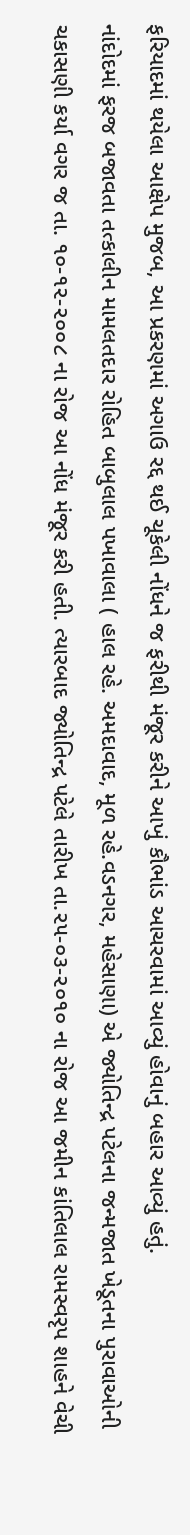ફરિયાદમાં થયેલા આક્ષેપ મુજબ, આ પ્રકરણમાં અગાઉ રદ્દ થઈ ચૂકેલી નોંધને જ ફરીથી મંજૂર કરીને આખું કૌભાંડ આચરવામાં આવ્યું હોવાનું બહાર આવ્યું હતું.
નાંદોદમાં ફરજ બજાવતા તત્કાલીન મામલતદાર રોહિત બાબુલાલ પખાવાલા ( હાલ રહે. અમદાવાદ, મૂળ રહે.વડનગર, મહેસાણા) એ જ્યોતિન્દ્ર પટેલના જન્મજાત ખેડૂતના પુરાવાઓની ચકાસણી કર્યા વગર જ તા. ૧૦-૧૨-૨૦૦૮ ના રોજ આ નોંધ મંજૂર કરી હતી. ત્યારબાદ જ્યોતિન્દ્ર પટેલે તારીખ તા.૨૫-૦૩-૨૦૧૦ ના રોજ આ જમીન કાંતિલાલ રામસ્વરૃપ શાહને વેચી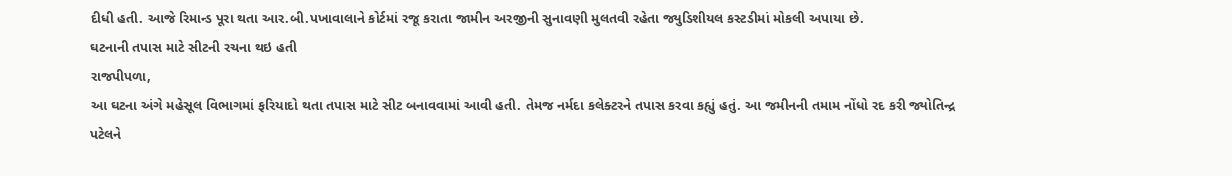દીધી હતી. આજે રિમાન્ડ પૂરા થતા આર.બી.પખાવાલાને કોર્ટમાં રજૂ કરાતા જામીન અરજીની સુનાવણી મુલતવી રહેતા જ્યુડિશીયલ કસ્ટડીમાં મોકલી અપાયા છે.
ઘટનાની તપાસ માટે સીટની રચના થઇ હતી
રાજપીપળા,
આ ઘટના અંગે મહેસૂલ વિભાગમાં ફરિયાદો થતા તપાસ માટે સીટ બનાવવામાં આવી હતી. તેમજ નર્મદા કલેક્ટરને તપાસ કરવા કહ્યું હતું. આ જમીનની તમામ નોંધો રદ કરી જ્યોતિન્દ્ર પટેલને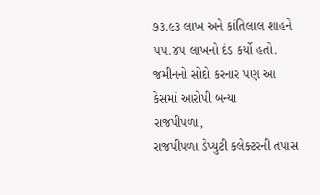૭૩.૯૩ લાખ અને કાંતિલાલ શાહને ૫૫.૪૫ લાખનો દંડ કર્યો હતો.
જમીનનો સોદો કરનાર પણ આ કેસમાં આરોપી બન્યા
રાજપીપળા,
રાજપીપળા ડેપ્યુટી કલેક્ટરની તપાસ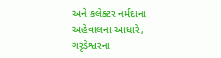અને કલેક્ટર નર્મદાના અહેવાલના આધારે, ગરૃડેશ્વરના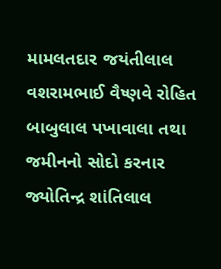મામલતદાર જયંતીલાલ વશરામભાઈ વૈષ્ણવે રોહિત બાબુલાલ પખાવાલા તથા જમીનનો સોદો કરનાર જ્યોતિન્દ્ર શાંતિલાલ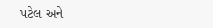પટેલ અને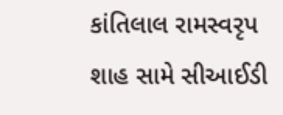કાંતિલાલ રામસ્વરૃપ શાહ સામે સીઆઈડી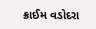ક્રાઈમ વડોદરા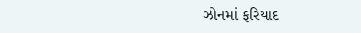ઝોનમાં ફરિયાદ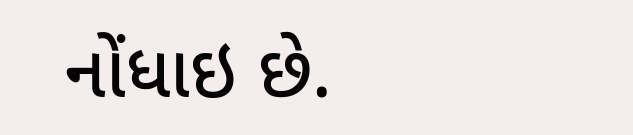નોંધાઇ છે.